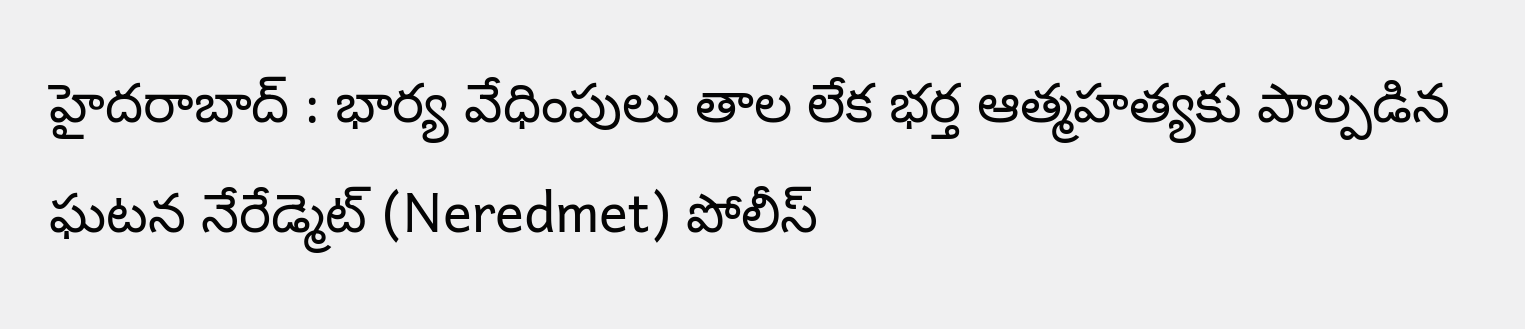హైదరాబాద్ : భార్య వేధింపులు తాల లేక భర్త ఆత్మహత్యకు పాల్పడిన ఘటన నేరేడ్మెట్ (Neredmet) పోలీస్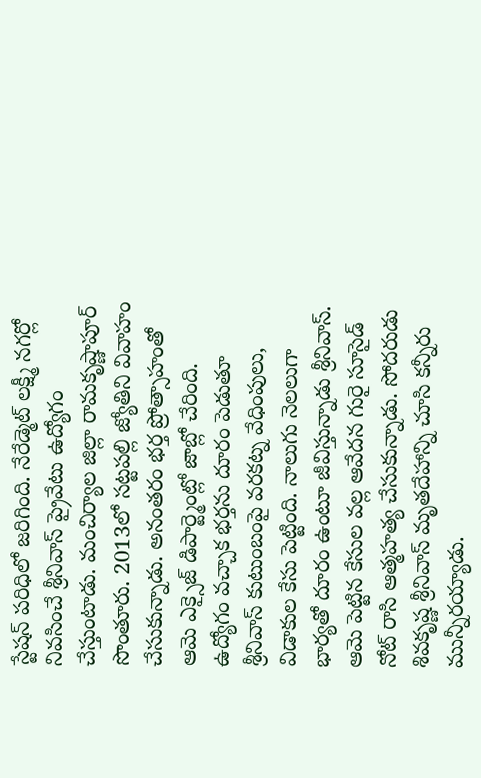స్టేషన్ పరిధిలో జరిగింది. నేరేడ్మెట్ లక్ష్మీ నగర్లో నివసించే శ్రీనివాస్ ప్రైవేటు ఉద్యోగం చేస్తుంటాడు. మంచిర్యాల జిల్లా రామకృష్ణాపూర్ సొంతూరు. 2013లో సట్టపల్లి జ్యోతిని వివాహం చేసుకున్నాడు. అనంతరం భర్త ప్రోత్సాహంతో ఆమె ఎక్సైజ్ డిపార్ట్మెంట్లో జాబ్లో చేరింది.
ఉద్యోగం వచ్చాక భర్తను దూరం పెడుతూ శ్రీనివాస్ కుటుంబంపై వరకట్న వేధింపులు, విడాకుల కేసు పెట్టింది. నాలుగు నెలలుగా భార్యతో దూరం ఉంటూ జీవిస్తున్నాడు శ్రీనివాస్. ఆమె పెట్టిన కేసుల వల్ల ఆవేదన గురై సూసైడ్ నోట్ రాసి ఆత్మహత్య చేసుకున్నాడు. సోదరుడు శివకృష్ణ శ్రీనివాస్ మృతదేహాన్ని చూసి కన్నీరు మున్నీరయ్యాడు.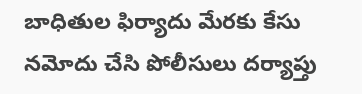బాధితుల ఫిర్యాదు మేరకు కేసు నమోదు చేసి పోలీసులు దర్యాప్తు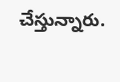చేస్తున్నారు.